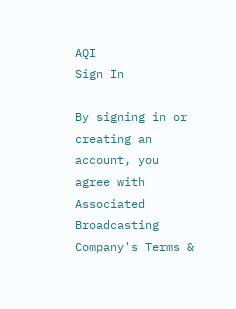AQI
Sign In

By signing in or creating an account, you agree with Associated Broadcasting Company's Terms &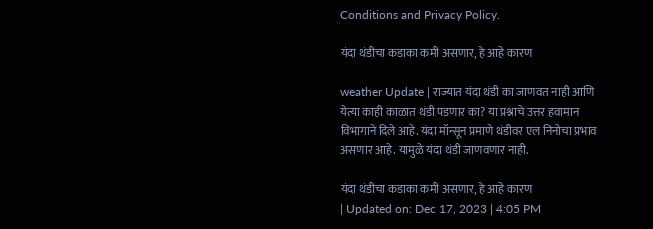Conditions and Privacy Policy.

यंदा थंडीचा कडाका कमी असणार, हे आहे कारण

weather Update | राज्यात यंदा थंडी का जाणवत नाही आणि येत्या काही काळात थंडी पडणार का? या प्रश्नाचे उत्तर हवामान विभागाने दिले आहे. यंदा मॉन्सून प्रमाणे थंडीवर एल निनोचा प्रभाव असणार आहे. यामुळे यंदा थंडी जाणवणार नाही.

यंदा थंडीचा कडाका कमी असणार, हे आहे कारण
| Updated on: Dec 17, 2023 | 4:05 PM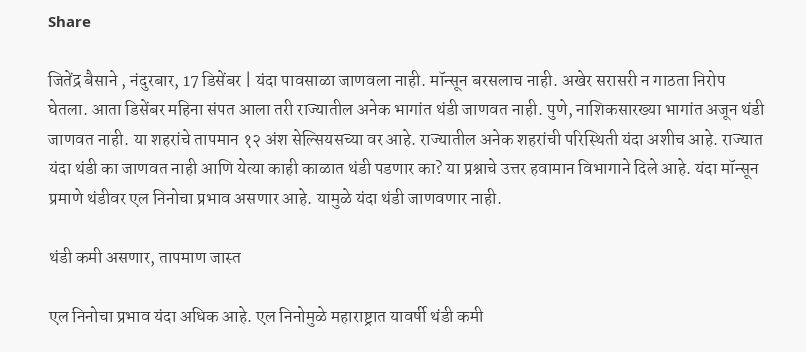Share

जितेंद्र बैसाने , नंदुरबार, 17 डिसेंबर | यंदा पावसाळा जाणवला नाही. मॉन्सून बरसलाच नाही. अखेर सरासरी न गाठता निरोप घेतला. आता डिसेंबर महिना संपत आला तरी राज्यातील अनेक भागांत थंडी जाणवत नाही. पुणे, नाशिकसारख्या भागांत अजून थंडी जाणवत नाही. या शहरांचे तापमान १२ अंश सेल्सियसच्या वर आहे. राज्यातील अनेक शहरांची परिस्थिती यंदा अशीच आहे. राज्यात यंदा थंडी का जाणवत नाही आणि येत्या काही काळात थंडी पडणार का? या प्रश्नाचे उत्तर हवामान विभागाने दिले आहे. यंदा मॉन्सून प्रमाणे थंडीवर एल निनोचा प्रभाव असणार आहे. यामुळे यंदा थंडी जाणवणार नाही.

थंडी कमी असणार, तापमाण जास्त

एल निनोचा प्रभाव यंदा अधिक आहे. एल निनोमुळे महाराष्ट्रात यावर्षी थंडी कमी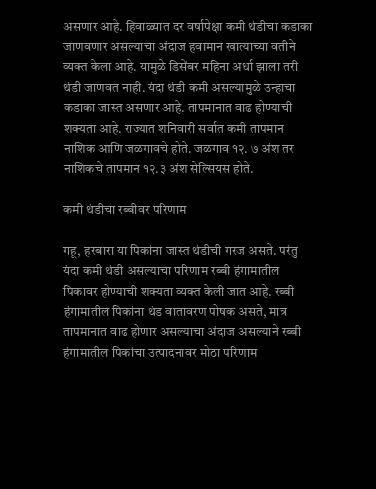असणार आहे. हिवाळ्यात दर वर्षापेक्षा कमी थंडीचा कडाका जाणवणार असल्याचा अंदाज हवामान खात्याच्या वतीने व्यक्त केला आहे. यामुळे डिसेंबर महिना अर्धा झाला तरी थंडी जाणवत नाही. यंदा थंडी कमी असल्यामुळे उन्हाचा कडाका जास्त असणार आहे. तापमानात वाढ होण्याची शक्यता आहे. राज्यात शनिवारी सर्वात कमी तापमान नाशिक आणि जळगावचे होते. जळगाव १२. ७ अंश तर नाशिकचे तापमान १२.३ अंश सेल्सियस होते.

कमी थंडीचा रब्बीवर परिणाम

गहू, हरबारा या पिकांना जास्त थंडीची गरज असते. परंतु यंदा कमी थंडी असल्याचा परिणाम रब्बी हंगामातील पिकावर होण्याची शक्यता व्यक्त केली जात आहे. रब्बी हंगामातील पिकांना थंड वातावरण पोषक असते, मात्र तापमानात वाढ होणार असल्याचा अंदाज असल्याने रब्बी हंगामातील पिकांचा उत्पादनावर मोठा परिणाम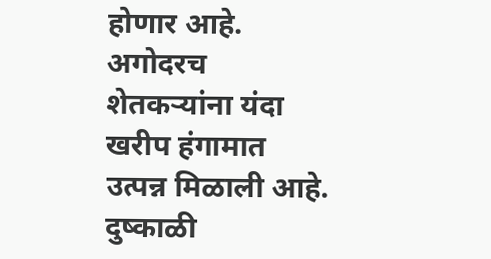होणार आहे. अगोदरच शेतकऱ्यांना यंदा खरीप हंगामात उत्पन्न मिळाली आहे. दुष्काळी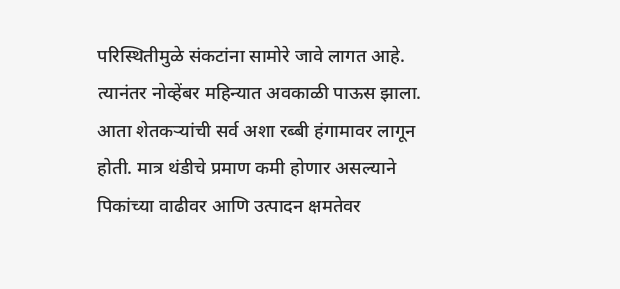परिस्थितीमुळे संकटांना सामोरे जावे लागत आहे. त्यानंतर नोव्हेंबर महिन्यात अवकाळी पाऊस झाला. आता शेतकऱ्यांची सर्व अशा रब्बी हंगामावर लागून होती. मात्र थंडीचे प्रमाण कमी होणार असल्याने पिकांच्या वाढीवर आणि उत्पादन क्षमतेवर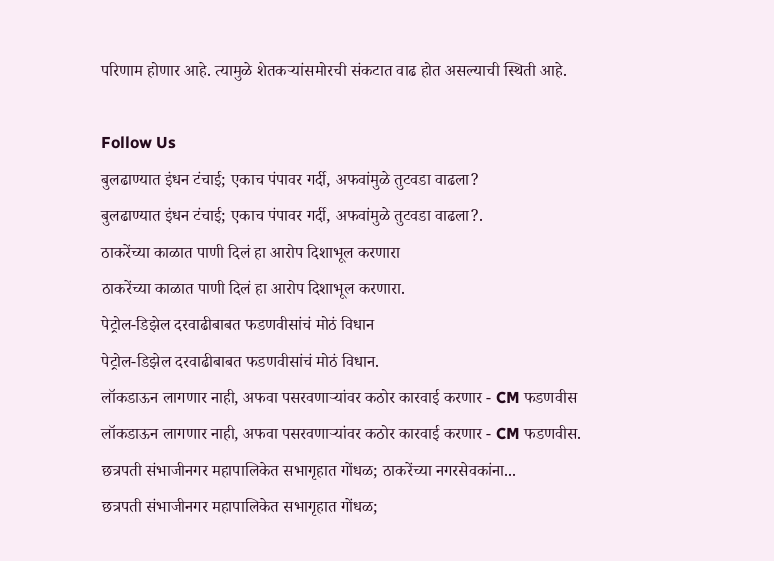परिणाम होणार आहे. त्यामुळे शेतकऱ्यांसमोरची संकटात वाढ होत असल्याची स्थिती आहे.

Follow Us
बुलढाण्यात इंधन टंचाई; एकाच पंपावर गर्दी, अफवांमुळे तुटवडा वाढला?
बुलढाण्यात इंधन टंचाई; एकाच पंपावर गर्दी, अफवांमुळे तुटवडा वाढला?.
ठाकरेंच्या काळात पाणी दिलं हा आरोप दिशाभूल करणारा
ठाकरेंच्या काळात पाणी दिलं हा आरोप दिशाभूल करणारा.
पेट्रोल-डिझेल दरवाढीबाबत फडणवीसांचं मोठं विधान
पेट्रोल-डिझेल दरवाढीबाबत फडणवीसांचं मोठं विधान.
लॉकडाऊन लागणार नाही, अफवा पसरवणाऱ्यांवर कठोर कारवाई करणार - CM फडणवीस
लॉकडाऊन लागणार नाही, अफवा पसरवणाऱ्यांवर कठोर कारवाई करणार - CM फडणवीस.
छत्रपती संभाजीनगर महापालिकेत सभागृहात गोंधळ; ठाकरेंच्या नगरसेवकांना...
छत्रपती संभाजीनगर महापालिकेत सभागृहात गोंधळ;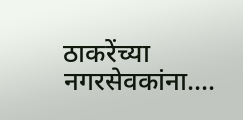ठाकरेंच्या नगरसेवकांना....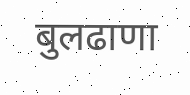बुलढाणा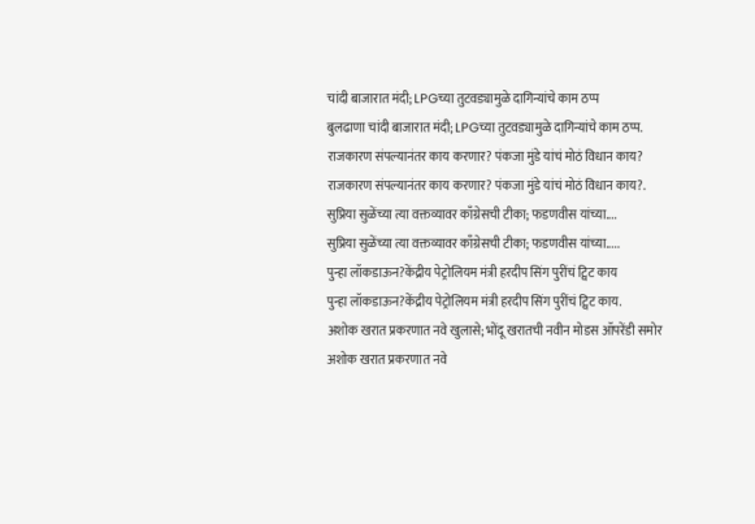चांदी बाजारात मंदी; LPGच्या तुटवड्यामुळे दागिन्यांचे काम ठप्प
बुलढाणा चांदी बाजारात मंदी; LPGच्या तुटवड्यामुळे दागिन्यांचे काम ठप्प.
राजकारण संपल्यानंतर काय करणार? पंकजा मुंडे यांचं मोठं विधान काय?
राजकारण संपल्यानंतर काय करणार? पंकजा मुंडे यांचं मोठं विधान काय?.
सुप्रिया सुळेंच्या त्या वक्तव्यावर काँग्रेसची टीका; फडणवीस यांच्या....
सुप्रिया सुळेंच्या त्या वक्तव्यावर काँग्रेसची टीका; फडणवीस यांच्या.....
पुन्हा लॉकडाऊन?केंद्रीय पेट्रोलियम मंत्री हरदीप सिंग पुरींचं ट्विट काय
पुन्हा लॉकडाऊन?केंद्रीय पेट्रोलियम मंत्री हरदीप सिंग पुरींचं ट्विट काय.
अशोक खरात प्रकरणात नवे खुलासे; भोंदू खरातची नवीन मोडस ऑपरेंडी समोर
अशोक खरात प्रकरणात नवे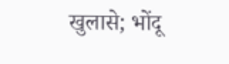खुलासे; भोंदू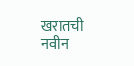खरातची नवीन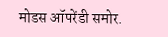मोडस ऑपरेंडी समोर.